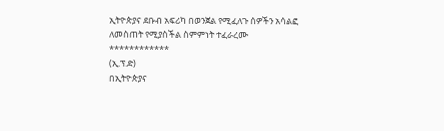ኢትዮጵያና ደቡብ አፍሪካ በወንጀል የሚፈለጉ ሰዎችን አሳልፎ ለመስጠት የሚያስችል ስምምነት ተፈራረሙ
************
(ኢ.ፕ.ድ)
በኢትዮጵያና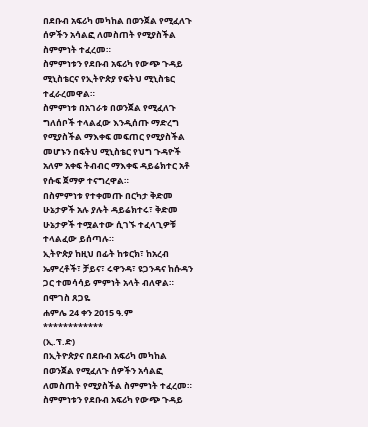በደቡብ አፍሪካ መካከል በወንጀል የሚፈለጉ ሰዎችን አሳልፎ ለመስጠት የሚያስችል ስምምነት ተፈረመ።
ስምምነቱን የደቡብ አፍሪካ የውጭ ጉዳይ ሚኒስቴርና የኢትዮጵያ የፍትህ ሚኒስቴር ተፈራረመዋል።
ስምምነቱ በአገራቱ በወንጀል የሚፈለጉ ግለሰቦች ተላልፈው እንዲሰጡ ማድረግ የሚያስችል ማእቀፍ መፍጠር የሚያስችል መሆኑን በፍትህ ሚኒስቴር የህግ ጉዳዮች አለም አቀፍ ትብብር ማእቀፍ ዳይሬክተር አቶ የሱፍ ጀማዎ ተናግረዋል።
በስምምነቱ የተቀመጡ በርካታ ቅድመ ሁኔታዎች አሉ ያሉት ዳይሬክተሩ፣ ቅድመ ሁኔታዎች ተሟልተው ሲገኙ ተፈላጊዎቹ ተላልፈው ይሰጣሉ።
ኢትዮጵያ ከዚህ በፊት ከቱርክ፣ ከአረብ ኤምረቶች፣ ቻይና፣ ሩዋንዳ፣ ዩጋንዳና ከሱዳን ጋር ተመሳሳይ ምምነት አላት ብለዋል።
በሞገስ ጸጋዬ
ሐምሌ 24 ቀን 2015 ዓ.ም
************
(ኢ.ፕ.ድ)
በኢትዮጵያና በደቡብ አፍሪካ መካከል በወንጀል የሚፈለጉ ሰዎችን አሳልፎ ለመስጠት የሚያስችል ስምምነት ተፈረመ።
ስምምነቱን የደቡብ አፍሪካ የውጭ ጉዳይ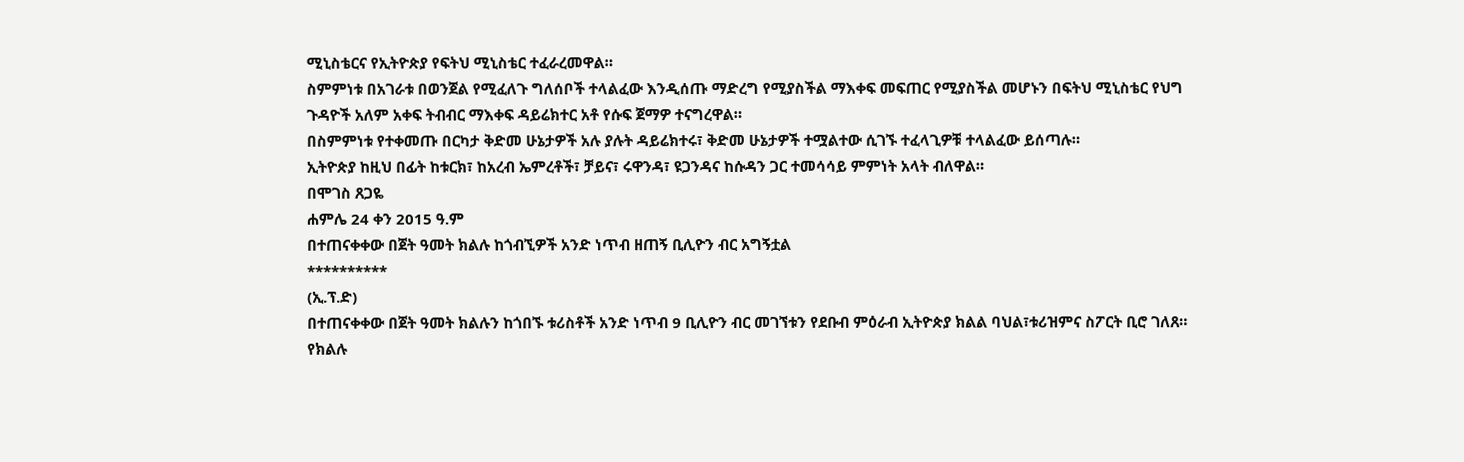ሚኒስቴርና የኢትዮጵያ የፍትህ ሚኒስቴር ተፈራረመዋል።
ስምምነቱ በአገራቱ በወንጀል የሚፈለጉ ግለሰቦች ተላልፈው እንዲሰጡ ማድረግ የሚያስችል ማእቀፍ መፍጠር የሚያስችል መሆኑን በፍትህ ሚኒስቴር የህግ ጉዳዮች አለም አቀፍ ትብብር ማእቀፍ ዳይሬክተር አቶ የሱፍ ጀማዎ ተናግረዋል።
በስምምነቱ የተቀመጡ በርካታ ቅድመ ሁኔታዎች አሉ ያሉት ዳይሬክተሩ፣ ቅድመ ሁኔታዎች ተሟልተው ሲገኙ ተፈላጊዎቹ ተላልፈው ይሰጣሉ።
ኢትዮጵያ ከዚህ በፊት ከቱርክ፣ ከአረብ ኤምረቶች፣ ቻይና፣ ሩዋንዳ፣ ዩጋንዳና ከሱዳን ጋር ተመሳሳይ ምምነት አላት ብለዋል።
በሞገስ ጸጋዬ
ሐምሌ 24 ቀን 2015 ዓ.ም
በተጠናቀቀው በጀት ዓመት ክልሉ ከጎብኚዎች አንድ ነጥብ ዘጠኝ ቢሊዮን ብር አግኝቷል
**********
(ኢ.ፕ.ድ)
በተጠናቀቀው በጀት ዓመት ክልሉን ከጎበኙ ቱሪስቶች አንድ ነጥብ 9 ቢሊዮን ብር መገኘቱን የደቡብ ምዕራብ ኢትዮጵያ ክልል ባህል፣ቱሪዝምና ስፖርት ቢሮ ገለጸ።
የክልሉ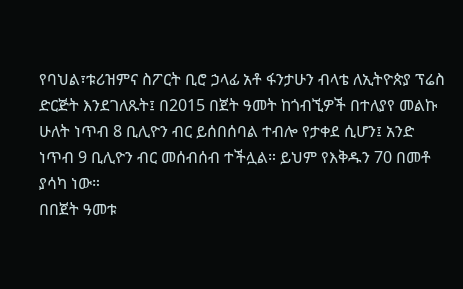የባህል፣ቱሪዝምና ስፖርት ቢሮ ኃላፊ አቶ ፋንታሁን ብላቴ ለኢትዮጵያ ፕሬስ ድርጅት እንደገለጹት፤ በ2015 በጀት ዓመት ከጎብኚዎች በተለያየ መልኩ ሁለት ነጥብ 8 ቢሊዮን ብር ይሰበሰባል ተብሎ የታቀደ ሲሆን፤ አንድ ነጥብ 9 ቢሊዮን ብር መሰብሰብ ተችሏል። ይህም የእቅዱን 70 በመቶ ያሳካ ነው።
በበጀት ዓመቱ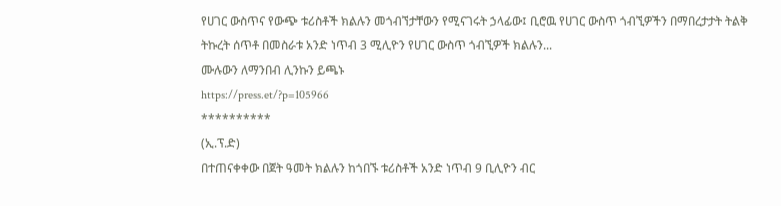የሀገር ውስጥና የውጭ ቱሪስቶች ክልሉን መጎብኘታቸውን የሚናገሩት ኃላፊው፤ ቢሮዉ የሀገር ውስጥ ጎብኚዎችን በማበረታታት ትልቅ ትኩረት ሰጥቶ በመስራቱ አንድ ነጥብ 3 ሚሊዮን የሀገር ውስጥ ጎብኚዎች ክልሉን...
ሙሉውን ለማንበብ ሊንኩን ይጫኑ
https://press.et/?p=105966
**********
(ኢ.ፕ.ድ)
በተጠናቀቀው በጀት ዓመት ክልሉን ከጎበኙ ቱሪስቶች አንድ ነጥብ 9 ቢሊዮን ብር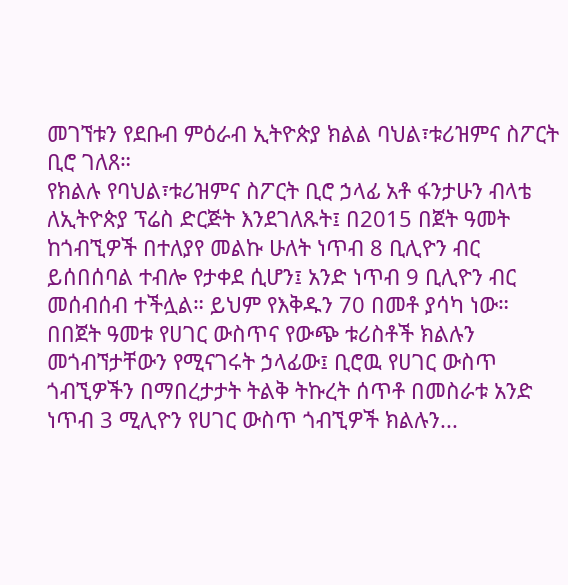መገኘቱን የደቡብ ምዕራብ ኢትዮጵያ ክልል ባህል፣ቱሪዝምና ስፖርት ቢሮ ገለጸ።
የክልሉ የባህል፣ቱሪዝምና ስፖርት ቢሮ ኃላፊ አቶ ፋንታሁን ብላቴ ለኢትዮጵያ ፕሬስ ድርጅት እንደገለጹት፤ በ2015 በጀት ዓመት ከጎብኚዎች በተለያየ መልኩ ሁለት ነጥብ 8 ቢሊዮን ብር ይሰበሰባል ተብሎ የታቀደ ሲሆን፤ አንድ ነጥብ 9 ቢሊዮን ብር መሰብሰብ ተችሏል። ይህም የእቅዱን 70 በመቶ ያሳካ ነው።
በበጀት ዓመቱ የሀገር ውስጥና የውጭ ቱሪስቶች ክልሉን መጎብኘታቸውን የሚናገሩት ኃላፊው፤ ቢሮዉ የሀገር ውስጥ ጎብኚዎችን በማበረታታት ትልቅ ትኩረት ሰጥቶ በመስራቱ አንድ ነጥብ 3 ሚሊዮን የሀገር ውስጥ ጎብኚዎች ክልሉን...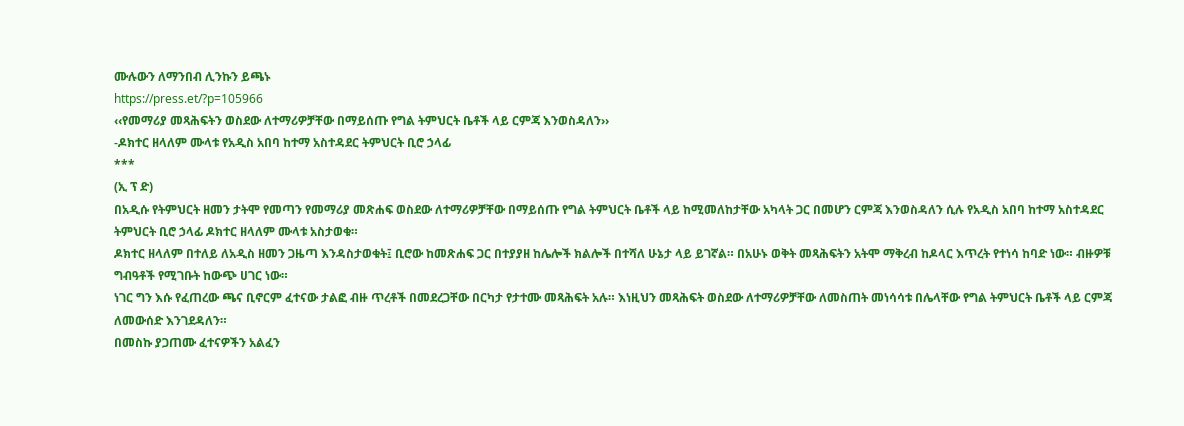ሙሉውን ለማንበብ ሊንኩን ይጫኑ
https://press.et/?p=105966
‹‹የመማሪያ መጻሕፍትን ወስደው ለተማሪዎቻቸው በማይሰጡ የግል ትምህርት ቤቶች ላይ ርምጃ እንወስዳለን››
-ዶክተር ዘላለም ሙላቱ የአዲስ አበባ ከተማ አስተዳደር ትምህርት ቢሮ ኃላፊ
***
(ኢ ፕ ድ)
በአዲሱ የትምህርት ዘመን ታትሞ የመጣን የመማሪያ መጽሐፍ ወስደው ለተማሪዎቻቸው በማይሰጡ የግል ትምህርት ቤቶች ላይ ከሚመለከታቸው አካላት ጋር በመሆን ርምጃ እንወስዳለን ሲሉ የአዲስ አበባ ከተማ አስተዳደር ትምህርት ቢሮ ኃላፊ ዶክተር ዘላለም ሙላቱ አስታወቁ።
ዶክተር ዘላለም በተለይ ለአዲስ ዘመን ጋዜጣ እንዳስታወቁት፤ ቢሮው ከመጽሐፍ ጋር በተያያዘ ከሌሎች ክልሎች በተሻለ ሁኔታ ላይ ይገኛል። በአሁኑ ወቅት መጻሕፍትን አትሞ ማቅረብ ከዶላር እጥረት የተነሳ ከባድ ነው። ብዙዎቹ ግብዓቶች የሚገቡት ከውጭ ሀገር ነው።
ነገር ግን እሱ የፈጠረው ጫና ቢኖርም ፈተናው ታልፎ ብዙ ጥረቶች በመደረጋቸው በርካታ የታተሙ መጻሕፍት አሉ። እነዚህን መጻሕፍት ወስደው ለተማሪዎቻቸው ለመስጠት መነሳሳቱ በሌላቸው የግል ትምህርት ቤቶች ላይ ርምጃ ለመውሰድ እንገደዳለን።
በመስኩ ያጋጠሙ ፈተናዎችን አልፈን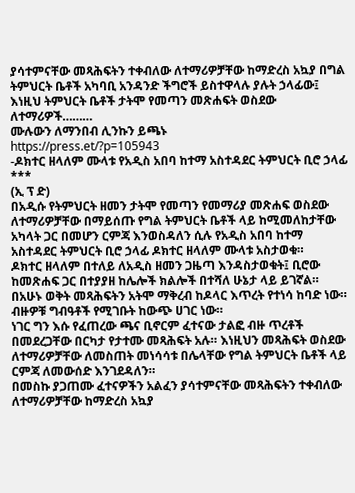ያሳተምናቸው መጻሕፍትን ተቀብለው ለተማሪዎቻቸው ከማድረስ አኳያ በግል ትምህርት ቤቶች አካባቢ አንዳንድ ችግሮች ይስተዋላሉ ያሉት ኃላፊው፤ እነዚህ ትምህርት ቤቶች ታትሞ የመጣን መጽሐፍት ወስደው ለተማሪዎች………
ሙሉውን ለማንበብ ሊንኩን ይጫኑ
https://press.et/?p=105943
-ዶክተር ዘላለም ሙላቱ የአዲስ አበባ ከተማ አስተዳደር ትምህርት ቢሮ ኃላፊ
***
(ኢ ፕ ድ)
በአዲሱ የትምህርት ዘመን ታትሞ የመጣን የመማሪያ መጽሐፍ ወስደው ለተማሪዎቻቸው በማይሰጡ የግል ትምህርት ቤቶች ላይ ከሚመለከታቸው አካላት ጋር በመሆን ርምጃ እንወስዳለን ሲሉ የአዲስ አበባ ከተማ አስተዳደር ትምህርት ቢሮ ኃላፊ ዶክተር ዘላለም ሙላቱ አስታወቁ።
ዶክተር ዘላለም በተለይ ለአዲስ ዘመን ጋዜጣ እንዳስታወቁት፤ ቢሮው ከመጽሐፍ ጋር በተያያዘ ከሌሎች ክልሎች በተሻለ ሁኔታ ላይ ይገኛል። በአሁኑ ወቅት መጻሕፍትን አትሞ ማቅረብ ከዶላር እጥረት የተነሳ ከባድ ነው። ብዙዎቹ ግብዓቶች የሚገቡት ከውጭ ሀገር ነው።
ነገር ግን እሱ የፈጠረው ጫና ቢኖርም ፈተናው ታልፎ ብዙ ጥረቶች በመደረጋቸው በርካታ የታተሙ መጻሕፍት አሉ። እነዚህን መጻሕፍት ወስደው ለተማሪዎቻቸው ለመስጠት መነሳሳቱ በሌላቸው የግል ትምህርት ቤቶች ላይ ርምጃ ለመውሰድ እንገደዳለን።
በመስኩ ያጋጠሙ ፈተናዎችን አልፈን ያሳተምናቸው መጻሕፍትን ተቀብለው ለተማሪዎቻቸው ከማድረስ አኳያ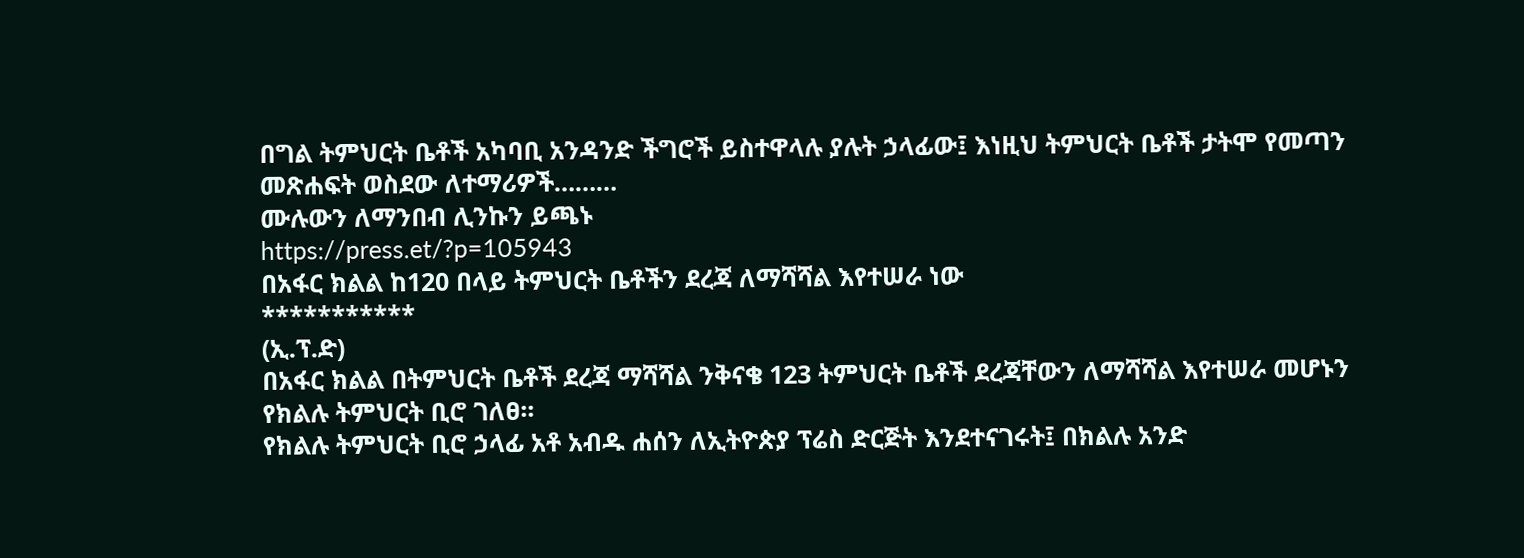በግል ትምህርት ቤቶች አካባቢ አንዳንድ ችግሮች ይስተዋላሉ ያሉት ኃላፊው፤ እነዚህ ትምህርት ቤቶች ታትሞ የመጣን መጽሐፍት ወስደው ለተማሪዎች………
ሙሉውን ለማንበብ ሊንኩን ይጫኑ
https://press.et/?p=105943
በአፋር ክልል ከ120 በላይ ትምህርት ቤቶችን ደረጃ ለማሻሻል እየተሠራ ነው
***********
(ኢ.ፕ.ድ)
በአፋር ክልል በትምህርት ቤቶች ደረጃ ማሻሻል ንቅናቄ 123 ትምህርት ቤቶች ደረጃቸውን ለማሻሻል እየተሠራ መሆኑን የክልሉ ትምህርት ቢሮ ገለፀ፡፡
የክልሉ ትምህርት ቢሮ ኃላፊ አቶ አብዱ ሐሰን ለኢትዮጵያ ፕሬስ ድርጅት እንደተናገሩት፤ በክልሉ አንድ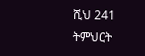ሺህ 241 ትምህርት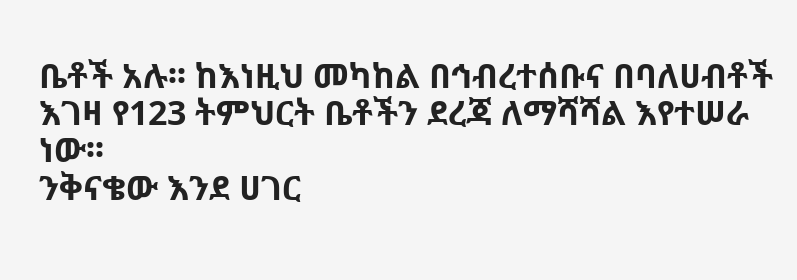ቤቶች አሉ፡፡ ከእነዚህ መካከል በኅብረተሰቡና በባለሀብቶች እገዛ የ123 ትምህርት ቤቶችን ደረጃ ለማሻሻል እየተሠራ ነው፡፡
ንቅናቄው እንደ ሀገር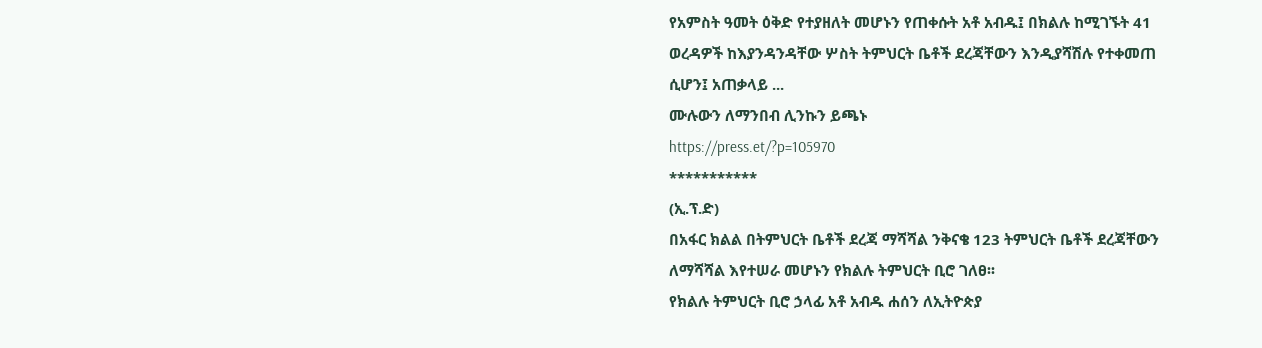የአምስት ዓመት ዕቅድ የተያዘለት መሆኑን የጠቀሱት አቶ አብዱ፤ በክልሉ ከሚገኙት 41 ወረዳዎች ከእያንዳንዳቸው ሦስት ትምህርት ቤቶች ደረጃቸውን እንዲያሻሽሉ የተቀመጠ ሲሆን፤ አጠቃላይ ...
ሙሉውን ለማንበብ ሊንኩን ይጫኑ
https://press.et/?p=105970
***********
(ኢ.ፕ.ድ)
በአፋር ክልል በትምህርት ቤቶች ደረጃ ማሻሻል ንቅናቄ 123 ትምህርት ቤቶች ደረጃቸውን ለማሻሻል እየተሠራ መሆኑን የክልሉ ትምህርት ቢሮ ገለፀ፡፡
የክልሉ ትምህርት ቢሮ ኃላፊ አቶ አብዱ ሐሰን ለኢትዮጵያ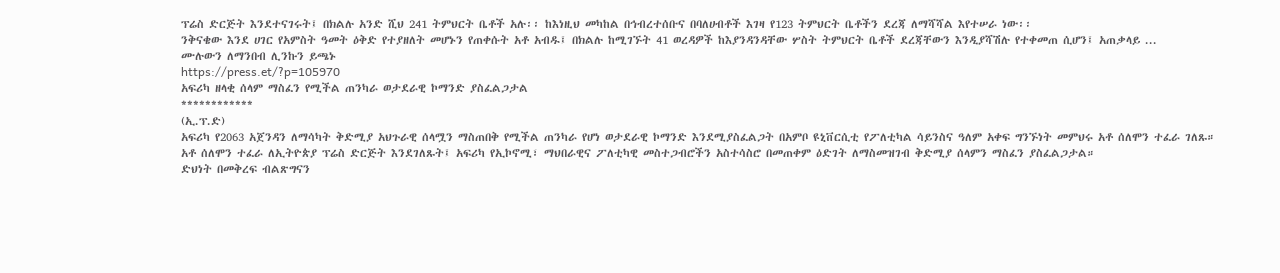ፕሬስ ድርጅት እንደተናገሩት፤ በክልሉ አንድ ሺህ 241 ትምህርት ቤቶች አሉ፡፡ ከእነዚህ መካከል በኅብረተሰቡና በባለሀብቶች እገዛ የ123 ትምህርት ቤቶችን ደረጃ ለማሻሻል እየተሠራ ነው፡፡
ንቅናቄው እንደ ሀገር የአምስት ዓመት ዕቅድ የተያዘለት መሆኑን የጠቀሱት አቶ አብዱ፤ በክልሉ ከሚገኙት 41 ወረዳዎች ከእያንዳንዳቸው ሦስት ትምህርት ቤቶች ደረጃቸውን እንዲያሻሽሉ የተቀመጠ ሲሆን፤ አጠቃላይ ...
ሙሉውን ለማንበብ ሊንኩን ይጫኑ
https://press.et/?p=105970
አፍሪካ ዘላቂ ሰላም ማስፈን የሚችል ጠንካራ ወታደራዊ ኮማንድ ያስፈልጋታል
************
(ኢ.ፕ.ድ)
አፍሪካ የ2063 አጀንዳን ለማሳካት ቅድሚያ አህጉራዊ ሰላሟን ማስጠበቅ የሚችል ጠንካራ የሆነ ወታደራዊ ኮማንድ እንደሚያስፈልጋት በአምቦ ዩኒቨርሲቲ የፖለቲካል ሳይንስና ዓለም አቀፍ ግንኙነት መምህሩ አቶ ሰለሞን ተፈራ ገለጹ።
አቶ ሰለሞን ተፈራ ለኢትዮጵያ ፕሬስ ድርጅት እንደገለጹት፤ አፍሪካ የኢኮኖሚ፣ ማህበራዊና ፖለቲካዊ መስተጋብሮችን አስተሳስሮ በመጠቀም ዕድገት ለማስመዝገብ ቅድሚያ ሰላምን ማስፈን ያስፈልጋታል።
ድህነት በመቅረፍ ብልጽግናን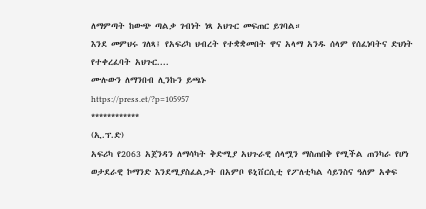ለማምጣት ከውጭ ጣልቃ ገብነት ነጻ አህጉር መፍጠር ይገባል።
እንደ መምህሩ ገለጻ፤ የአፍሪካ ህብረት የተቋቋመበት ዋና አላማ አንዱ ሰላም የሰፈነባትና ድህነት የተቀረፈባት አህጉር....
ሙሉውን ለማንበብ ሊንኩን ይጫኑ
https://press.et/?p=105957
************
(ኢ.ፕ.ድ)
አፍሪካ የ2063 አጀንዳን ለማሳካት ቅድሚያ አህጉራዊ ሰላሟን ማስጠበቅ የሚችል ጠንካራ የሆነ ወታደራዊ ኮማንድ እንደሚያስፈልጋት በአምቦ ዩኒቨርሲቲ የፖለቲካል ሳይንስና ዓለም አቀፍ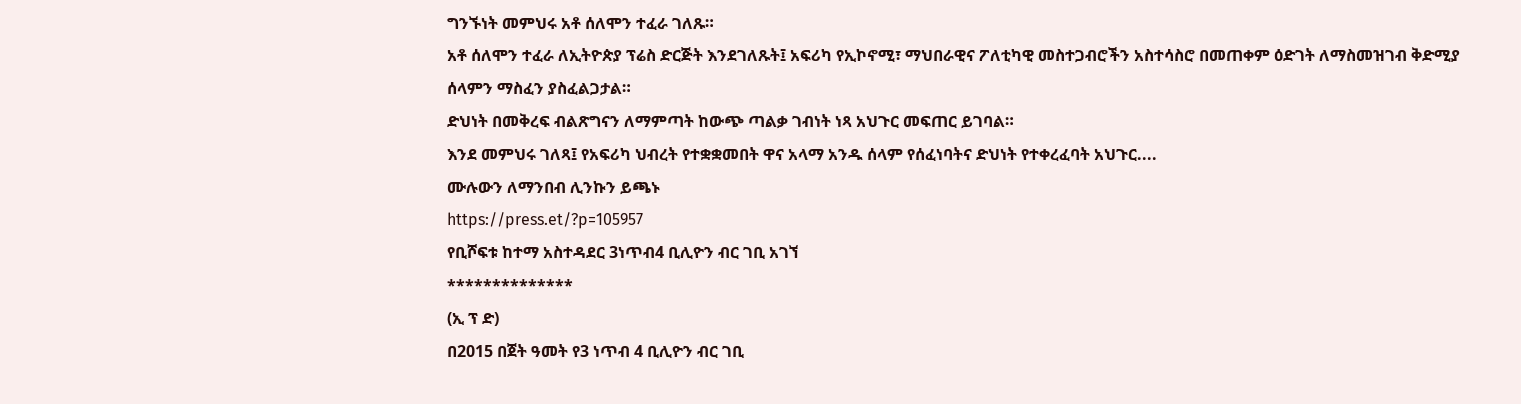ግንኙነት መምህሩ አቶ ሰለሞን ተፈራ ገለጹ።
አቶ ሰለሞን ተፈራ ለኢትዮጵያ ፕሬስ ድርጅት እንደገለጹት፤ አፍሪካ የኢኮኖሚ፣ ማህበራዊና ፖለቲካዊ መስተጋብሮችን አስተሳስሮ በመጠቀም ዕድገት ለማስመዝገብ ቅድሚያ ሰላምን ማስፈን ያስፈልጋታል።
ድህነት በመቅረፍ ብልጽግናን ለማምጣት ከውጭ ጣልቃ ገብነት ነጻ አህጉር መፍጠር ይገባል።
እንደ መምህሩ ገለጻ፤ የአፍሪካ ህብረት የተቋቋመበት ዋና አላማ አንዱ ሰላም የሰፈነባትና ድህነት የተቀረፈባት አህጉር....
ሙሉውን ለማንበብ ሊንኩን ይጫኑ
https://press.et/?p=105957
የቢሾፍቱ ከተማ አስተዳደር 3ነጥብ4 ቢሊዮን ብር ገቢ አገኘ
**************
(ኢ ፕ ድ)
በ2015 በጀት ዓመት የ3 ነጥብ 4 ቢሊዮን ብር ገቢ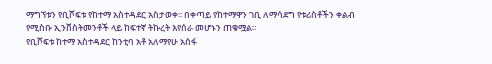ማግኘቱን የቢሾፍቱ የከተማ አስተዳደር አስታወቀ፡፡ በቀጣይ የከተማዋን ገቢ ለማሳደግ የቱሪስቶችን ቀልብ የሚስቡ ኢንቨስትመንቶች ላይ ከፍተኛ ትኩረት እየሰራ መሆኑን ጠቁሟል፡፡
የቢሾፍቱ ከተማ አስተዳደር ከንቲባ አቶ አለማየሁ አሰፋ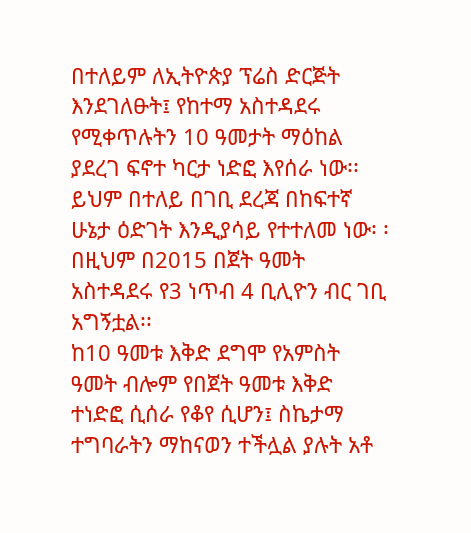በተለይም ለኢትዮጵያ ፕሬስ ድርጅት እንደገለፁት፤ የከተማ አስተዳደሩ የሚቀጥሉትን 10 ዓመታት ማዕከል ያደረገ ፍኖተ ካርታ ነድፎ እየሰራ ነው፡፡
ይህም በተለይ በገቢ ደረጃ በከፍተኛ ሁኔታ ዕድገት እንዲያሳይ የተተለመ ነው፡ ፡ በዚህም በ2015 በጀት ዓመት አስተዳደሩ የ3 ነጥብ 4 ቢሊዮን ብር ገቢ አግኝቷል፡፡
ከ10 ዓመቱ እቅድ ደግሞ የአምስት ዓመት ብሎም የበጀት ዓመቱ እቅድ ተነድፎ ሲሰራ የቆየ ሲሆን፤ ስኬታማ ተግባራትን ማከናወን ተችሏል ያሉት አቶ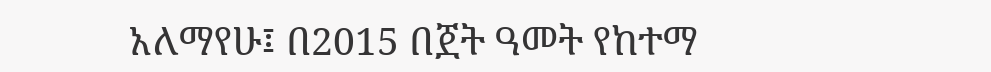አለማየሁ፤ በ2015 በጀት ዓመት የከተማ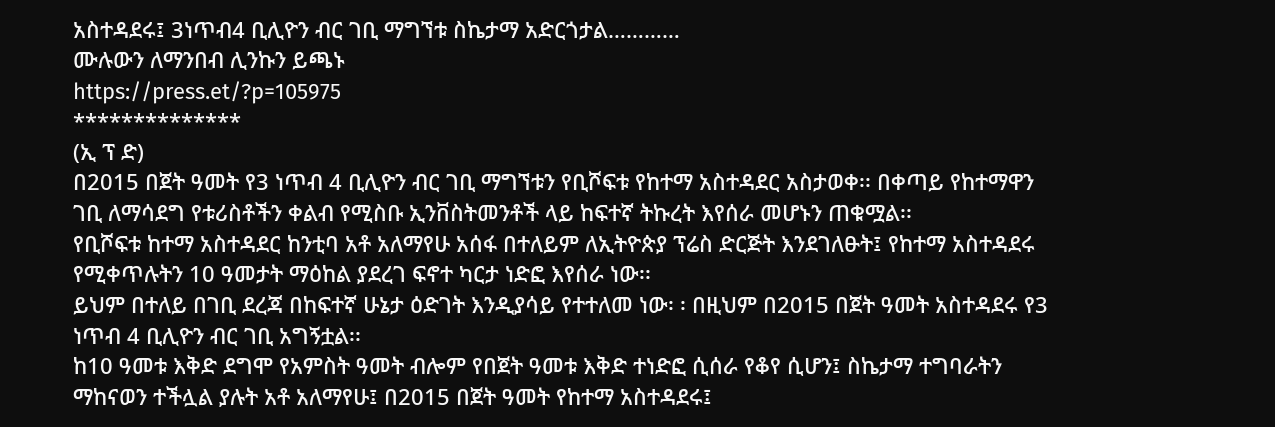አስተዳደሩ፤ 3ነጥብ4 ቢሊዮን ብር ገቢ ማግኘቱ ስኬታማ አድርጎታል…………
ሙሉውን ለማንበብ ሊንኩን ይጫኑ
https://press.et/?p=105975
**************
(ኢ ፕ ድ)
በ2015 በጀት ዓመት የ3 ነጥብ 4 ቢሊዮን ብር ገቢ ማግኘቱን የቢሾፍቱ የከተማ አስተዳደር አስታወቀ፡፡ በቀጣይ የከተማዋን ገቢ ለማሳደግ የቱሪስቶችን ቀልብ የሚስቡ ኢንቨስትመንቶች ላይ ከፍተኛ ትኩረት እየሰራ መሆኑን ጠቁሟል፡፡
የቢሾፍቱ ከተማ አስተዳደር ከንቲባ አቶ አለማየሁ አሰፋ በተለይም ለኢትዮጵያ ፕሬስ ድርጅት እንደገለፁት፤ የከተማ አስተዳደሩ የሚቀጥሉትን 10 ዓመታት ማዕከል ያደረገ ፍኖተ ካርታ ነድፎ እየሰራ ነው፡፡
ይህም በተለይ በገቢ ደረጃ በከፍተኛ ሁኔታ ዕድገት እንዲያሳይ የተተለመ ነው፡ ፡ በዚህም በ2015 በጀት ዓመት አስተዳደሩ የ3 ነጥብ 4 ቢሊዮን ብር ገቢ አግኝቷል፡፡
ከ10 ዓመቱ እቅድ ደግሞ የአምስት ዓመት ብሎም የበጀት ዓመቱ እቅድ ተነድፎ ሲሰራ የቆየ ሲሆን፤ ስኬታማ ተግባራትን ማከናወን ተችሏል ያሉት አቶ አለማየሁ፤ በ2015 በጀት ዓመት የከተማ አስተዳደሩ፤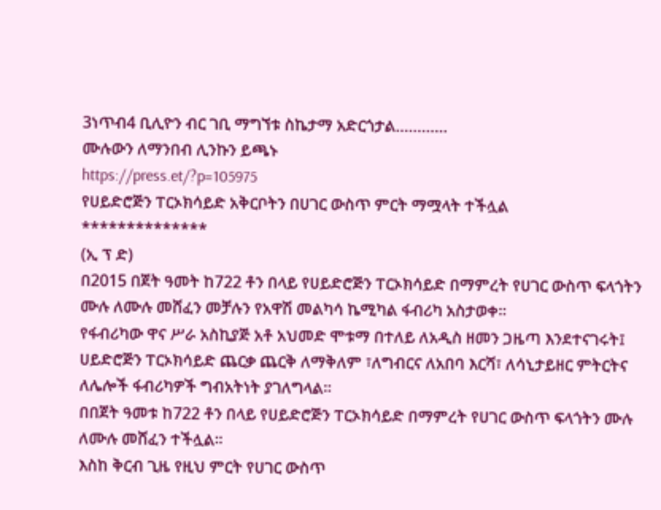3ነጥብ4 ቢሊዮን ብር ገቢ ማግኘቱ ስኬታማ አድርጎታል…………
ሙሉውን ለማንበብ ሊንኩን ይጫኑ
https://press.et/?p=105975
የሀይድሮጅን ፐርኦክሳይድ አቅርቦትን በሀገር ውስጥ ምርት ማሟላት ተችሏል
**************
(ኢ ፕ ድ)
በ2015 በጀት ዓመት ከ722 ቶን በላይ የሀይድሮጅን ፐርኦክሳይድ በማምረት የሀገር ውስጥ ፍላጎትን ሙሉ ለሙሉ መሸፈን መቻሉን የአዋሽ መልካሳ ኬሚካል ፋብሪካ አስታወቀ።
የፋብሪካው ዋና ሥራ አስኪያጅ አቶ አህመድ ሞቱማ በተለይ ለአዲስ ዘመን ጋዜጣ እንደተናገሩት፤ ሀይድሮጅን ፐርኦክሳይድ ጨርቃ ጨርቅ ለማቅለም ፣ለግብርና ለአበባ እርሻ፣ ለሳኒታይዘር ምትርትና ለሌሎች ፋብሪካዎች ግብአትነት ያገለግላል።
በበጀት ዓመቱ ከ722 ቶን በላይ የሀይድሮጅን ፐርኦክሳይድ በማምረት የሀገር ውስጥ ፍላጎትን ሙሉ ለሙሉ መሸፈን ተችሏል።
እስከ ቅርብ ጊዜ የዚህ ምርት የሀገር ውስጥ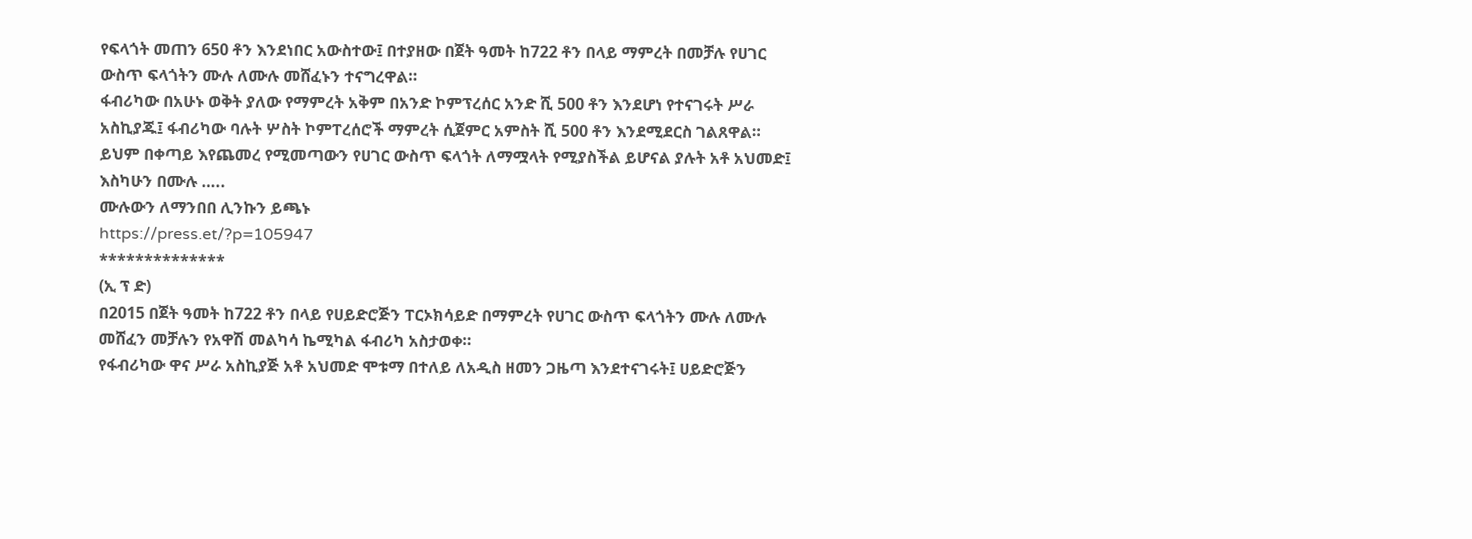የፍላጎት መጠን 650 ቶን እንደነበር አውስተው፤ በተያዘው በጀት ዓመት ከ722 ቶን በላይ ማምረት በመቻሉ የሀገር ውስጥ ፍላጎትን ሙሉ ለሙሉ መሸፈኑን ተናግረዋል።
ፋብሪካው በአሁኑ ወቅት ያለው የማምረት አቅም በአንድ ኮምፕረሰር አንድ ሺ 500 ቶን እንደሆነ የተናገሩት ሥራ አስኪያጁ፤ ፋብሪካው ባሉት ሦስት ኮምፐረሰሮች ማምረት ሲጀምር አምስት ሺ 500 ቶን እንደሚደርስ ገልጸዋል።
ይህም በቀጣይ እየጨመረ የሚመጣውን የሀገር ውስጥ ፍላጎት ለማሟላት የሚያስችል ይሆናል ያሉት አቶ አህመድ፤ እስካሁን በሙሉ …..
ሙሉውን ለማንበበ ሊንኩን ይጫኑ
https://press.et/?p=105947
**************
(ኢ ፕ ድ)
በ2015 በጀት ዓመት ከ722 ቶን በላይ የሀይድሮጅን ፐርኦክሳይድ በማምረት የሀገር ውስጥ ፍላጎትን ሙሉ ለሙሉ መሸፈን መቻሉን የአዋሽ መልካሳ ኬሚካል ፋብሪካ አስታወቀ።
የፋብሪካው ዋና ሥራ አስኪያጅ አቶ አህመድ ሞቱማ በተለይ ለአዲስ ዘመን ጋዜጣ እንደተናገሩት፤ ሀይድሮጅን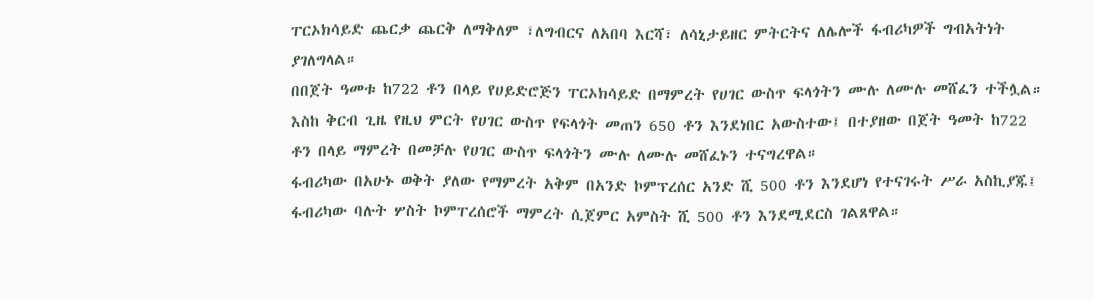ፐርኦክሳይድ ጨርቃ ጨርቅ ለማቅለም ፣ለግብርና ለአበባ እርሻ፣ ለሳኒታይዘር ምትርትና ለሌሎች ፋብሪካዎች ግብአትነት ያገለግላል።
በበጀት ዓመቱ ከ722 ቶን በላይ የሀይድሮጅን ፐርኦክሳይድ በማምረት የሀገር ውስጥ ፍላጎትን ሙሉ ለሙሉ መሸፈን ተችሏል።
እስከ ቅርብ ጊዜ የዚህ ምርት የሀገር ውስጥ የፍላጎት መጠን 650 ቶን እንደነበር አውስተው፤ በተያዘው በጀት ዓመት ከ722 ቶን በላይ ማምረት በመቻሉ የሀገር ውስጥ ፍላጎትን ሙሉ ለሙሉ መሸፈኑን ተናግረዋል።
ፋብሪካው በአሁኑ ወቅት ያለው የማምረት አቅም በአንድ ኮምፕረሰር አንድ ሺ 500 ቶን እንደሆነ የተናገሩት ሥራ አስኪያጁ፤ ፋብሪካው ባሉት ሦስት ኮምፐረሰሮች ማምረት ሲጀምር አምስት ሺ 500 ቶን እንደሚደርስ ገልጸዋል።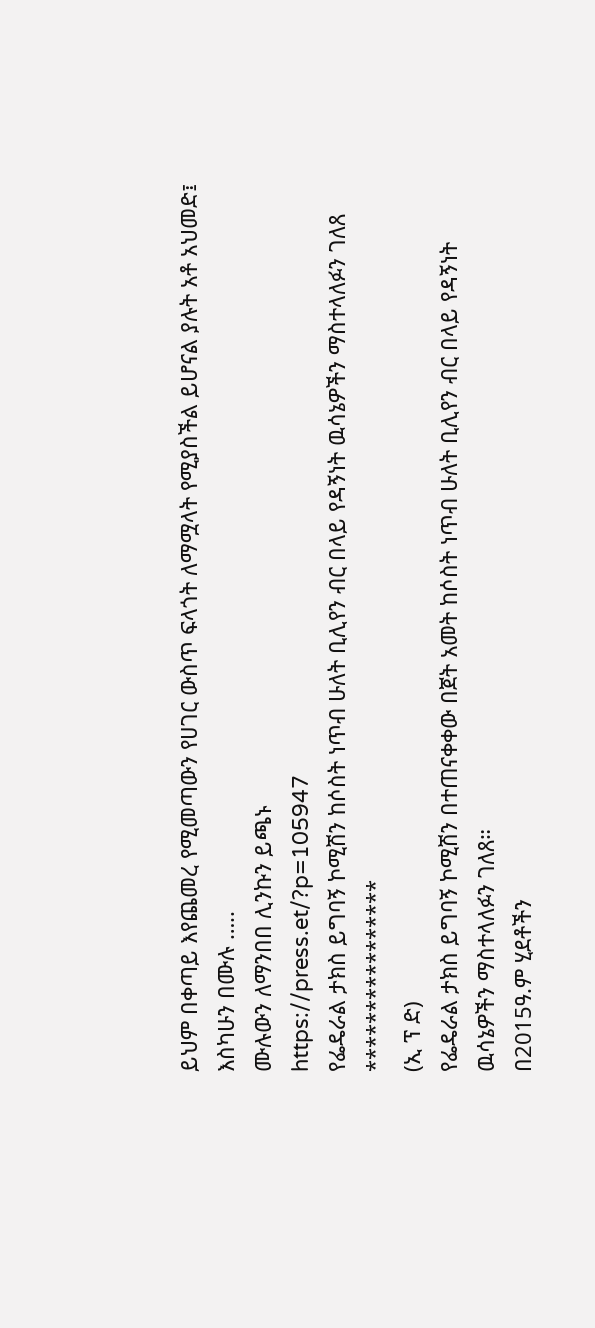ይህም በቀጣይ እየጨመረ የሚመጣውን የሀገር ውስጥ ፍላጎት ለማሟላት የሚያስችል ይሆናል ያሉት አቶ አህመድ፤ እስካሁን በሙሉ …..
ሙሉውን ለማንበበ ሊንኩን ይጫኑ
https://press.et/?p=105947
የፌዴራል ታክስ ይግባኝ ኮሚሽን ከሶስት ነጥብ ሁለት ቢሊየን ብር በላይ የዳኝነት ዉሳኔዎችን ማስተላለፉን ገለጸ
****************
(ኢ ፕ ድ)
የፌዴራል ታክስ ይግባኝ ኮሚሽን በተጠናቀቀው በጀት አመት ከሶስት ነጥብ ሁለት ቢሊየን ብር በላይ የዳኝነት ዉሳኔዎችን ማስተላለፉን ገለጸ።
በ2015ዓ.ም ሂደቶችን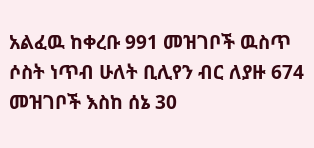አልፈዉ ከቀረቡ 991 መዝገቦች ዉስጥ ሶስት ነጥብ ሁለት ቢሊየን ብር ለያዙ 674 መዝገቦች እስከ ሰኔ 30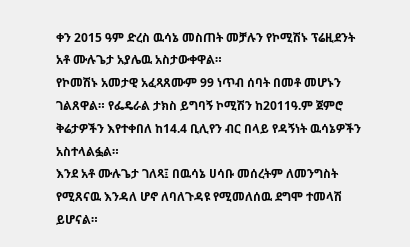ቀን 2015 ዓም ድረስ ዉሳኔ መስጠት መቻሉን የኮሚሽኑ ፕሬዚደንት አቶ ሙሉጌታ አያሌዉ አስታውቀዋል።
የኮመሽኑ አመታዊ አፈጻጸሙም 99 ነጥብ ሰባት በመቶ መሆኑን ገልጸዋል። የፌዴራል ታክስ ይግባኝ ኮሚሽን ከ2011ዓ.ም ጀምሮ ቅሬታዎችን እየተቀበለ ከ14.4 ቢሊየን ብር በላይ የዳኝነት ዉሳኔዎችን አስተላልፏል።
እንደ አቶ ሙሉጌታ ገለጻ፤ በዉሳኔ ሀሳቡ መሰረትም ለመንግስት የሚጸናዉ እንዳለ ሆኖ ለባለጉዳዩ የሚመለሰዉ ደግሞ ተመላሽ ይሆናል።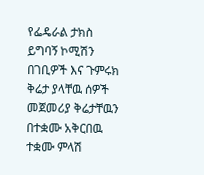የፌዴራል ታክስ ይግባኝ ኮሚሽን በገቢዎች እና ጉምሩክ ቅሬታ ያላቸዉ ሰዎች መጀመሪያ ቅሬታቸዉን በተቋሙ አቅርበዉ ተቋሙ ምላሽ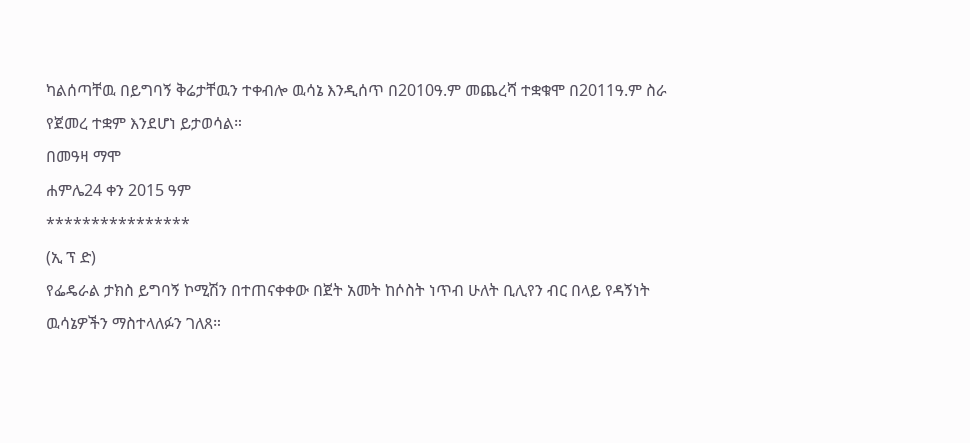ካልሰጣቸዉ በይግባኝ ቅሬታቸዉን ተቀብሎ ዉሳኔ እንዲሰጥ በ2010ዓ.ም መጨረሻ ተቋቁሞ በ2011ዓ.ም ስራ የጀመረ ተቋም እንደሆነ ይታወሳል።
በመዓዛ ማሞ
ሐምሌ24 ቀን 2015 ዓም
****************
(ኢ ፕ ድ)
የፌዴራል ታክስ ይግባኝ ኮሚሽን በተጠናቀቀው በጀት አመት ከሶስት ነጥብ ሁለት ቢሊየን ብር በላይ የዳኝነት ዉሳኔዎችን ማስተላለፉን ገለጸ።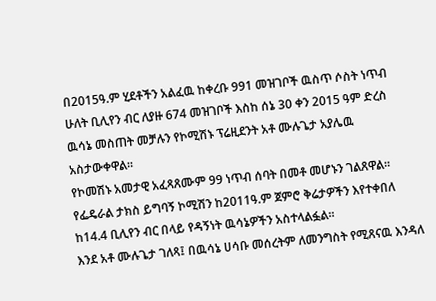በ2015ዓ.ም ሂደቶችን አልፈዉ ከቀረቡ 991 መዝገቦች ዉስጥ ሶስት ነጥብ ሁለት ቢሊየን ብር ለያዙ 674 መዝገቦች እስከ ሰኔ 30 ቀን 2015 ዓም ድረስ ዉሳኔ መስጠት መቻሉን የኮሚሽኑ ፕሬዚደንት አቶ ሙሉጌታ አያሌዉ አስታውቀዋል።
የኮመሽኑ አመታዊ አፈጻጸሙም 99 ነጥብ ሰባት በመቶ መሆኑን ገልጸዋል። የፌዴራል ታክስ ይግባኝ ኮሚሽን ከ2011ዓ.ም ጀምሮ ቅሬታዎችን እየተቀበለ ከ14.4 ቢሊየን ብር በላይ የዳኝነት ዉሳኔዎችን አስተላልፏል።
እንደ አቶ ሙሉጌታ ገለጻ፤ በዉሳኔ ሀሳቡ መሰረትም ለመንግስት የሚጸናዉ እንዳለ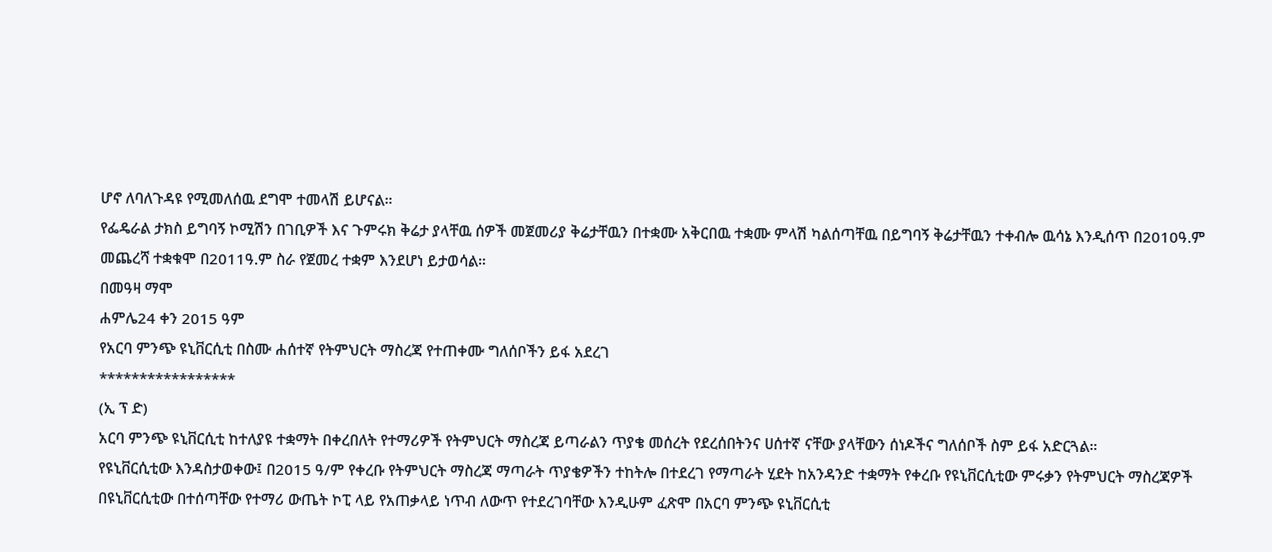ሆኖ ለባለጉዳዩ የሚመለሰዉ ደግሞ ተመላሽ ይሆናል።
የፌዴራል ታክስ ይግባኝ ኮሚሽን በገቢዎች እና ጉምሩክ ቅሬታ ያላቸዉ ሰዎች መጀመሪያ ቅሬታቸዉን በተቋሙ አቅርበዉ ተቋሙ ምላሽ ካልሰጣቸዉ በይግባኝ ቅሬታቸዉን ተቀብሎ ዉሳኔ እንዲሰጥ በ2010ዓ.ም መጨረሻ ተቋቁሞ በ2011ዓ.ም ስራ የጀመረ ተቋም እንደሆነ ይታወሳል።
በመዓዛ ማሞ
ሐምሌ24 ቀን 2015 ዓም
የአርባ ምንጭ ዩኒቨርሲቲ በስሙ ሐሰተኛ የትምህርት ማስረጃ የተጠቀሙ ግለሰቦችን ይፋ አደረገ
*****************
(ኢ ፕ ድ)
አርባ ምንጭ ዩኒቨርሲቲ ከተለያዩ ተቋማት በቀረበለት የተማሪዎች የትምህርት ማስረጃ ይጣራልን ጥያቄ መሰረት የደረሰበትንና ሀሰተኛ ናቸው ያላቸውን ሰነዶችና ግለሰቦች ስም ይፋ አድርጓል።
የዩኒቨርሲቲው እንዳስታወቀው፤ በ2015 ዓ/ም የቀረቡ የትምህርት ማስረጃ ማጣራት ጥያቄዎችን ተከትሎ በተደረገ የማጣራት ሂደት ከአንዳንድ ተቋማት የቀረቡ የዩኒቨርሲቲው ምሩቃን የትምህርት ማስረጃዎች በዩኒቨርሲቲው በተሰጣቸው የተማሪ ውጤት ኮፒ ላይ የአጠቃላይ ነጥብ ለውጥ የተደረገባቸው እንዲሁም ፈጽሞ በአርባ ምንጭ ዩኒቨርሲቲ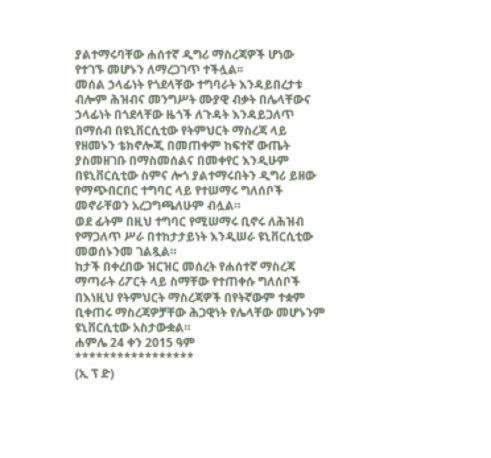ያልተማሩባቸው ሐሰተኛ ዲግሪ ማስረጃዎች ሆነው የተገኙ መሆኑን ለማረጋገጥ ተችሏል፡፡
መሰል ኃላፊነት የጎደላቸው ተግባራት እንዳይበረታቱ ብሎም ሕዝብና መንግሥት ሙያዊ ብቃት በሌላቸውና ኃላፊነት በጎደላቸው ዜጎች ለጉዳት እንዳይጋለጥ በማሰብ በዩኒቨርሲቲው የትምህርት ማስረጃ ላይ የዘመኑን ቴክኖሎጂ በመጠቀም ከፍተኛ ውጤት ያስመዘገቡ በማስመሰልና በመቀየር እንዲሁም በዩኒቨርሲቲው ስምና ሎጎ ያልተማሩበትን ዲግሪ ይዘው የማጭበርበር ተግባር ላይ የተሠማሩ ግለሰቦች መኖራቸወን አረጋግጫለሁም ብሏል።
ወደ ፊትም በዚህ ተግባር የሚሠማሩ ቢኖሩ ለሕዝብ የማጋለጥ ሥራ በተከታታይነት እንዲሠራ ዩኒቨርሲቲው መወሰኑንመ ገልጿል።
ከታች በቀረበው ዝርዝር መሰረት የሐሰተኛ ማስረጃ ማጣራት ሪፖርት ላይ ስማቸው የተጠቀሱ ግለሰቦች በእነዚህ የትምህርት ማስረጃዎች በየትኛውም ተቋም ቢቀጠሩ ማስረጃዎቻቸው ሕጋዊነት የሌላቸው መሆኑንም ዩኒቨርሲቲው አስታውቋል።
ሐምሌ 24 ቀን 2015 ዓም
*****************
(ኢ ፕ ድ)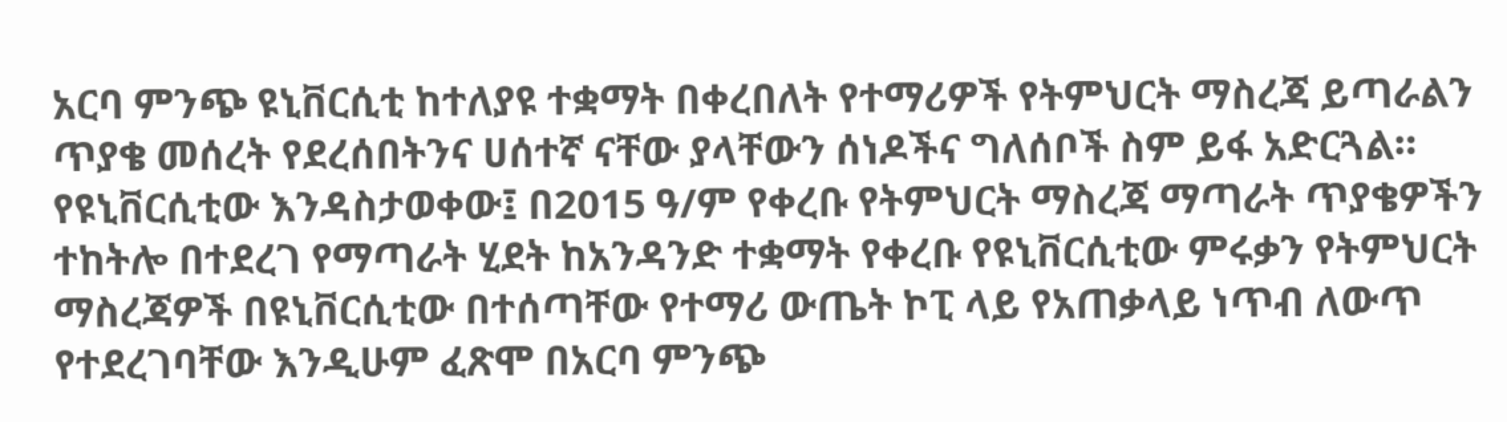አርባ ምንጭ ዩኒቨርሲቲ ከተለያዩ ተቋማት በቀረበለት የተማሪዎች የትምህርት ማስረጃ ይጣራልን ጥያቄ መሰረት የደረሰበትንና ሀሰተኛ ናቸው ያላቸውን ሰነዶችና ግለሰቦች ስም ይፋ አድርጓል።
የዩኒቨርሲቲው እንዳስታወቀው፤ በ2015 ዓ/ም የቀረቡ የትምህርት ማስረጃ ማጣራት ጥያቄዎችን ተከትሎ በተደረገ የማጣራት ሂደት ከአንዳንድ ተቋማት የቀረቡ የዩኒቨርሲቲው ምሩቃን የትምህርት ማስረጃዎች በዩኒቨርሲቲው በተሰጣቸው የተማሪ ውጤት ኮፒ ላይ የአጠቃላይ ነጥብ ለውጥ የተደረገባቸው እንዲሁም ፈጽሞ በአርባ ምንጭ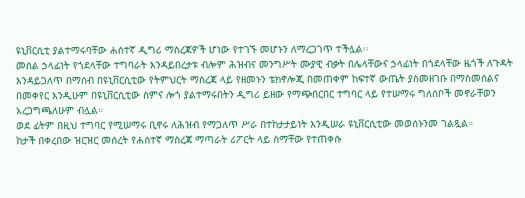ዩኒቨርሲቲ ያልተማሩባቸው ሐሰተኛ ዲግሪ ማስረጃዎች ሆነው የተገኙ መሆኑን ለማረጋገጥ ተችሏል፡፡
መሰል ኃላፊነት የጎደላቸው ተግባራት እንዳይበረታቱ ብሎም ሕዝብና መንግሥት ሙያዊ ብቃት በሌላቸውና ኃላፊነት በጎደላቸው ዜጎች ለጉዳት እንዳይጋለጥ በማሰብ በዩኒቨርሲቲው የትምህርት ማስረጃ ላይ የዘመኑን ቴክኖሎጂ በመጠቀም ከፍተኛ ውጤት ያስመዘገቡ በማስመሰልና በመቀየር እንዲሁም በዩኒቨርሲቲው ስምና ሎጎ ያልተማሩበትን ዲግሪ ይዘው የማጭበርበር ተግባር ላይ የተሠማሩ ግለሰቦች መኖራቸወን አረጋግጫለሁም ብሏል።
ወደ ፊትም በዚህ ተግባር የሚሠማሩ ቢኖሩ ለሕዝብ የማጋለጥ ሥራ በተከታታይነት እንዲሠራ ዩኒቨርሲቲው መወሰኑንመ ገልጿል።
ከታች በቀረበው ዝርዝር መሰረት የሐሰተኛ ማስረጃ ማጣራት ሪፖርት ላይ ስማቸው የተጠቀሱ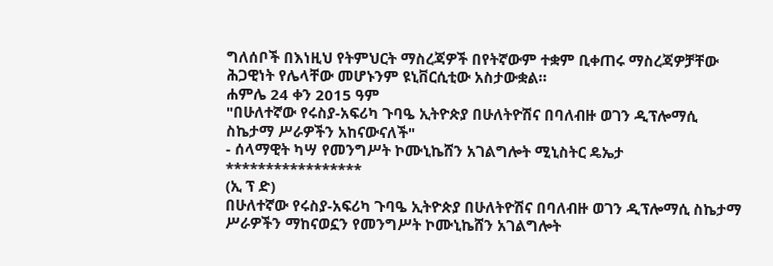ግለሰቦች በእነዚህ የትምህርት ማስረጃዎች በየትኛውም ተቋም ቢቀጠሩ ማስረጃዎቻቸው ሕጋዊነት የሌላቸው መሆኑንም ዩኒቨርሲቲው አስታውቋል።
ሐምሌ 24 ቀን 2015 ዓም
"በሁለተኛው የሩስያ-አፍሪካ ጉባዔ ኢትዮጵያ በሁለትዮሽና በባለብዙ ወገን ዲፕሎማሲ ስኬታማ ሥራዎችን አከናውናለች"
- ሰላማዊት ካሣ የመንግሥት ኮሙኒኬሸን አገልግሎት ሚኒስትር ዴኤታ
*****************
(ኢ ፕ ድ)
በሁለተኛው የሩስያ-አፍሪካ ጉባዔ ኢትዮጵያ በሁለትዮሽና በባለብዙ ወገን ዲፕሎማሲ ስኬታማ ሥራዎችን ማከናወኗን የመንግሥት ኮሙኒኬሸን አገልግሎት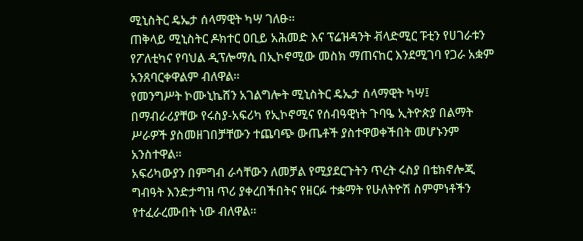ሚኒስትር ዴኤታ ሰላማዊት ካሣ ገለፁ።
ጠቅላይ ሚኒስትር ዶክተር ዐቢይ አሕመድ እና ፕሬዝዳንት ቭላድሚር ፑቲን የሀገራቱን የፖለቲካና የባህል ዲፕሎማሲ በኢኮኖሚው መስክ ማጠናከር እንደሚገባ የጋራ አቋም አንጸባርቀዋልም ብለዋል።
የመንግሥት ኮሙኒኬሸን አገልግሎት ሚኒስትር ዴኤታ ሰላማዊት ካሣ፤ በማብራሪያቸው የሩስያ-አፍሪካ የኢኮኖሚና የሰብዓዊነት ጉባዔ ኢትዮጵያ በልማት ሥራዎች ያስመዘገበቻቸውን ተጨባጭ ውጤቶች ያስተዋወቀችበት መሆኑንም አንስተዋል።
አፍሪካውያን በምግብ ራሳቸውን ለመቻል የሚያደርጉትን ጥረት ሩስያ በቴክኖሎጂ ግብዓት እንድታግዝ ጥሪ ያቀረበችበትና የዘርፉ ተቋማት የሁለትዮሽ ስምምነቶችን የተፈራረሙበት ነው ብለዋል።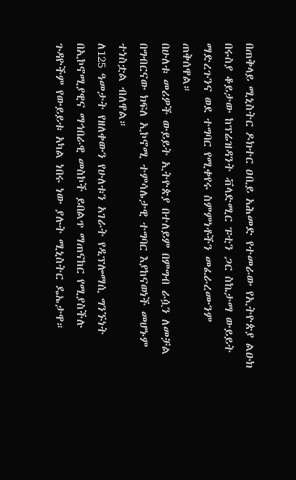በጠቅላይ ሚኒስትር ዶክተር ዐቢይ አሕመድ የተመራው የኢትዮጵያ ልዑክ በሩስያ ቆይታው ከፕሬዝዳንት ቭላድሚር ፑቲን ጋር ስኬታማ ውይይት ማድረጉንና ወደ ተግባር የሚቀየሩ ስምምነቶችን መፈራረሙንም ጠቅሰዋል።
በሁለቱ መሪዎች ውይይት ኢትዮጵያ በተለይም በምግብ ራሷን ለመቻል በግብርናው ክፍለ ኢኮኖሚ ተምሳሌታዊ ተግባር እያከናወነች መሆኑም ተነስቷል ብለዋል።
ለ125 ዓመታት የዘለቀውን የሁለቱን አገራት የዲፕሎማሲ ግንኙነት በኢኮኖሚያዊና ማኅበራዊ መስኮች ይበልጥ ማጠናከር የሚያስችሉ ጉዳዮችም የውይይቱ አካል ነበሩ ነው ያሉት ሚኒስትር ዴኤታዋ።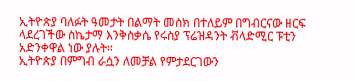ኢትዮጵያ ባለፉት ዓመታት በልማት መስክ በተለይም በግብርናው ዘርፍ ላደረገችው ስኬታማ እንቅስቃሴ የሩስያ ፕሬዝዳንት ቭላድሚር ፑቲን አድንቀዋል ነው ያሉት።
ኢትዮጵያ በምግብ ራሷን ለመቻል የምታደርገውን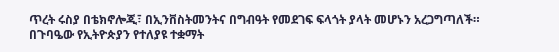ጥረት ሩስያ በቴክኖሎጂ፣ በኢንቨስትመንትና በግብዓት የመደገፍ ፍላጎት ያላት መሆኑን አረጋግጣለች።
በጉባዔው የኢትዮጵያን የተለያዩ ተቋማት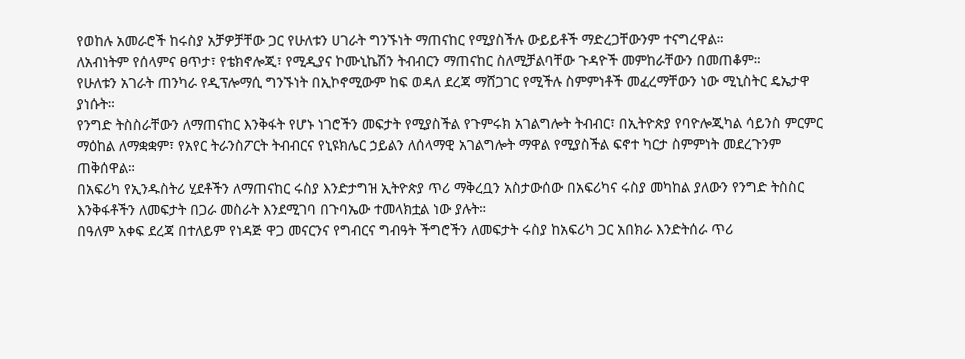የወከሉ አመራሮች ከሩስያ አቻዎቻቸው ጋር የሁለቱን ሀገራት ግንኙነት ማጠናከር የሚያስችሉ ውይይቶች ማድረጋቸውንም ተናግረዋል።
ለአብነትም የሰላምና ፀጥታ፣ የቴክኖሎጂ፣ የሚዲያና ኮሙኒኬሽን ትብብርን ማጠናከር ስለሚቻልባቸው ጉዳዮች መምከራቸውን በመጠቆም።
የሁለቱን አገራት ጠንካራ የዲፕሎማሲ ግንኙነት በኢኮኖሚውም ከፍ ወዳለ ደረጃ ማሸጋገር የሚችሉ ስምምነቶች መፈረማቸውን ነው ሚኒስትር ዴኤታዋ ያነሱት።
የንግድ ትስስራቸውን ለማጠናከር እንቅፋት የሆኑ ነገሮችን መፍታት የሚያስችል የጉምሩክ አገልግሎት ትብብር፣ በኢትዮጵያ የባዮሎጂካል ሳይንስ ምርምር ማዕከል ለማቋቋም፣ የአየር ትራንስፖርት ትብብርና የኒዩክሌር ኃይልን ለሰላማዊ አገልግሎት ማዋል የሚያስችል ፍኖተ ካርታ ስምምነት መደረጉንም ጠቅሰዋል።
በአፍሪካ የኢንዱስትሪ ሂደቶችን ለማጠናከር ሩስያ እንድታግዝ ኢትዮጵያ ጥሪ ማቅረቧን አስታውሰው በአፍሪካና ሩስያ መካከል ያለውን የንግድ ትስስር እንቅፋቶችን ለመፍታት በጋራ መስራት እንደሚገባ በጉባኤው ተመላክቷል ነው ያሉት።
በዓለም አቀፍ ደረጃ በተለይም የነዳጅ ዋጋ መናርንና የግብርና ግብዓት ችግሮችን ለመፍታት ሩስያ ከአፍሪካ ጋር አበክራ እንድትሰራ ጥሪ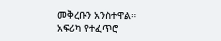መቅረቡን አንስተዋል።
አፍሪካ የተፈጥሮ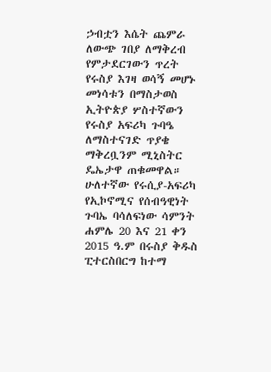ኃብቷን እሴት ጨምራ ለውጭ ገበያ ለማቅረብ የምታደርገውን ጥረት የሩስያ እገዛ ወሳኝ መሆኑ መነሳቱን በማስታወስ ኢትዮጵያ ሦስተኛውን የሩስያ አፍሪካ ጉባዔ ለማስተናገድ ጥያቄ ማቅረቧንም ሚኒስትር ዴኤታዋ ጠቁመዋል።
ሁለተኛው የሩሲያ-አፍሪካ የኢኮኖሚና የሰብዓዊነት ጉባኤ ባሳለፍነው ሳምንት ሐምሌ 20 እና 21 ቀን 2015 ዓ.ም በሩስያ ቅዱስ ፒተርስበርግ ከተማ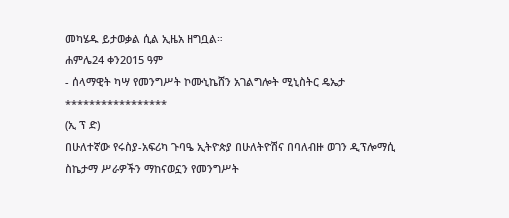መካሄዱ ይታወቃል ሲል ኢዜአ ዘግቧል።
ሐምሌ24 ቀን2015 ዓም
- ሰላማዊት ካሣ የመንግሥት ኮሙኒኬሸን አገልግሎት ሚኒስትር ዴኤታ
*****************
(ኢ ፕ ድ)
በሁለተኛው የሩስያ-አፍሪካ ጉባዔ ኢትዮጵያ በሁለትዮሽና በባለብዙ ወገን ዲፕሎማሲ ስኬታማ ሥራዎችን ማከናወኗን የመንግሥት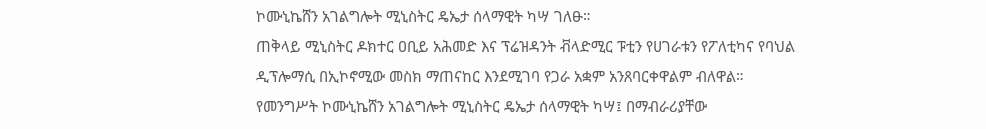ኮሙኒኬሸን አገልግሎት ሚኒስትር ዴኤታ ሰላማዊት ካሣ ገለፁ።
ጠቅላይ ሚኒስትር ዶክተር ዐቢይ አሕመድ እና ፕሬዝዳንት ቭላድሚር ፑቲን የሀገራቱን የፖለቲካና የባህል ዲፕሎማሲ በኢኮኖሚው መስክ ማጠናከር እንደሚገባ የጋራ አቋም አንጸባርቀዋልም ብለዋል።
የመንግሥት ኮሙኒኬሸን አገልግሎት ሚኒስትር ዴኤታ ሰላማዊት ካሣ፤ በማብራሪያቸው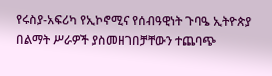የሩስያ-አፍሪካ የኢኮኖሚና የሰብዓዊነት ጉባዔ ኢትዮጵያ በልማት ሥራዎች ያስመዘገበቻቸውን ተጨባጭ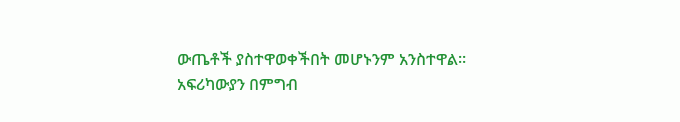ውጤቶች ያስተዋወቀችበት መሆኑንም አንስተዋል።
አፍሪካውያን በምግብ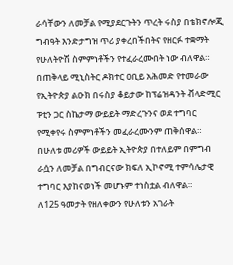ራሳቸውን ለመቻል የሚያደርጉትን ጥረት ሩስያ በቴክኖሎጂ ግብዓት እንድታግዝ ጥሪ ያቀረበችበትና የዘርፉ ተቋማት የሁለትዮሽ ስምምነቶችን የተፈራረሙበት ነው ብለዋል።
በጠቅላይ ሚኒስትር ዶክተር ዐቢይ አሕመድ የተመራው የኢትዮጵያ ልዑክ በሩስያ ቆይታው ከፕሬዝዳንት ቭላድሚር ፑቲን ጋር ስኬታማ ውይይት ማድረጉንና ወደ ተግባር የሚቀየሩ ስምምነቶችን መፈራረሙንም ጠቅሰዋል።
በሁለቱ መሪዎች ውይይት ኢትዮጵያ በተለይም በምግብ ራሷን ለመቻል በግብርናው ክፍለ ኢኮኖሚ ተምሳሌታዊ ተግባር እያከናወነች መሆኑም ተነስቷል ብለዋል።
ለ125 ዓመታት የዘለቀውን የሁለቱን አገራት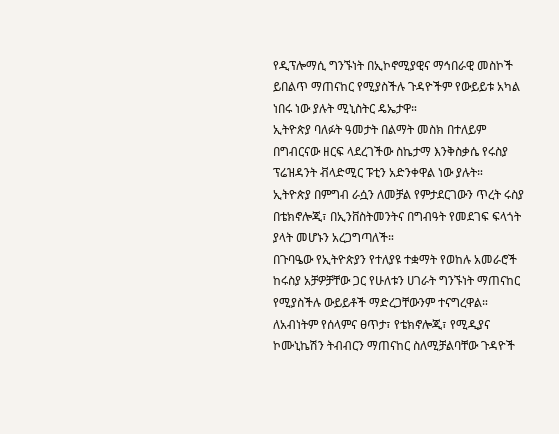የዲፕሎማሲ ግንኙነት በኢኮኖሚያዊና ማኅበራዊ መስኮች ይበልጥ ማጠናከር የሚያስችሉ ጉዳዮችም የውይይቱ አካል ነበሩ ነው ያሉት ሚኒስትር ዴኤታዋ።
ኢትዮጵያ ባለፉት ዓመታት በልማት መስክ በተለይም በግብርናው ዘርፍ ላደረገችው ስኬታማ እንቅስቃሴ የሩስያ ፕሬዝዳንት ቭላድሚር ፑቲን አድንቀዋል ነው ያሉት።
ኢትዮጵያ በምግብ ራሷን ለመቻል የምታደርገውን ጥረት ሩስያ በቴክኖሎጂ፣ በኢንቨስትመንትና በግብዓት የመደገፍ ፍላጎት ያላት መሆኑን አረጋግጣለች።
በጉባዔው የኢትዮጵያን የተለያዩ ተቋማት የወከሉ አመራሮች ከሩስያ አቻዎቻቸው ጋር የሁለቱን ሀገራት ግንኙነት ማጠናከር የሚያስችሉ ውይይቶች ማድረጋቸውንም ተናግረዋል።
ለአብነትም የሰላምና ፀጥታ፣ የቴክኖሎጂ፣ የሚዲያና ኮሙኒኬሽን ትብብርን ማጠናከር ስለሚቻልባቸው ጉዳዮች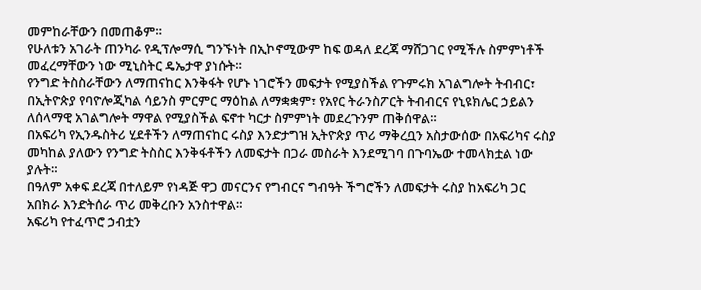መምከራቸውን በመጠቆም።
የሁለቱን አገራት ጠንካራ የዲፕሎማሲ ግንኙነት በኢኮኖሚውም ከፍ ወዳለ ደረጃ ማሸጋገር የሚችሉ ስምምነቶች መፈረማቸውን ነው ሚኒስትር ዴኤታዋ ያነሱት።
የንግድ ትስስራቸውን ለማጠናከር እንቅፋት የሆኑ ነገሮችን መፍታት የሚያስችል የጉምሩክ አገልግሎት ትብብር፣ በኢትዮጵያ የባዮሎጂካል ሳይንስ ምርምር ማዕከል ለማቋቋም፣ የአየር ትራንስፖርት ትብብርና የኒዩክሌር ኃይልን ለሰላማዊ አገልግሎት ማዋል የሚያስችል ፍኖተ ካርታ ስምምነት መደረጉንም ጠቅሰዋል።
በአፍሪካ የኢንዱስትሪ ሂደቶችን ለማጠናከር ሩስያ እንድታግዝ ኢትዮጵያ ጥሪ ማቅረቧን አስታውሰው በአፍሪካና ሩስያ መካከል ያለውን የንግድ ትስስር እንቅፋቶችን ለመፍታት በጋራ መስራት እንደሚገባ በጉባኤው ተመላክቷል ነው ያሉት።
በዓለም አቀፍ ደረጃ በተለይም የነዳጅ ዋጋ መናርንና የግብርና ግብዓት ችግሮችን ለመፍታት ሩስያ ከአፍሪካ ጋር አበክራ እንድትሰራ ጥሪ መቅረቡን አንስተዋል።
አፍሪካ የተፈጥሮ ኃብቷን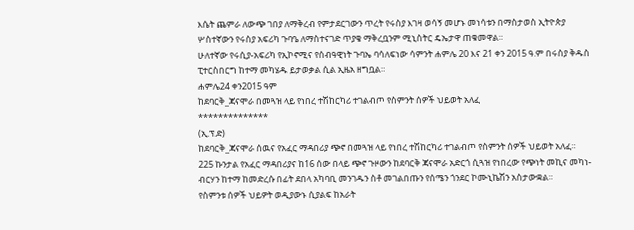እሴት ጨምራ ለውጭ ገበያ ለማቅረብ የምታደርገውን ጥረት የሩስያ እገዛ ወሳኝ መሆኑ መነሳቱን በማስታወስ ኢትዮጵያ ሦስተኛውን የሩስያ አፍሪካ ጉባዔ ለማስተናገድ ጥያቄ ማቅረቧንም ሚኒስትር ዴኤታዋ ጠቁመዋል።
ሁለተኛው የሩሲያ-አፍሪካ የኢኮኖሚና የሰብዓዊነት ጉባኤ ባሳለፍነው ሳምንት ሐምሌ 20 እና 21 ቀን 2015 ዓ.ም በሩስያ ቅዱስ ፒተርስበርግ ከተማ መካሄዱ ይታወቃል ሲል ኢዜአ ዘግቧል።
ሐምሌ24 ቀን2015 ዓም
ከደባርቅ_ጃናሞራ በመጓዝ ላይ የነበረ ተሽከርካሪ ተገልብጦ የስምንት ሰዎች ህይወት አለፈ
**************
(ኢ.ፕ.ድ)
ከደባርቅ_ጃናሞራ ሰዉና የአፈር ማዳበሪያ ጭኖ በመጓዝ ላይ የነበረ ተሽከርካሪ ተገልብጦ የስምንት ሰዎች ህይወት አለፈ።
225 ኩንታል የአፈር ማዳበሪያና ከ16 ሰው በላይ ጭኖ ጉዞውን ከደባርቅ ጃናሞራ አድርጎ ሲጓዝ የነበረው የጭነት መኪና መካነ-ብርሃን ከተማ ከመድረሱ በፊት ደበላ አካባቢ መንገዱን ስቶ መገልበጡን የሰሜን ጎንደር ኮሙኒኬሽን አስታውቋል።
የስምንቱ ሰዎች ህይዎት ወዲያውኑ ሲያልፍ ከአራት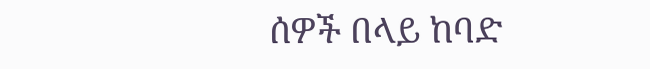ሰዎች በላይ ከባድ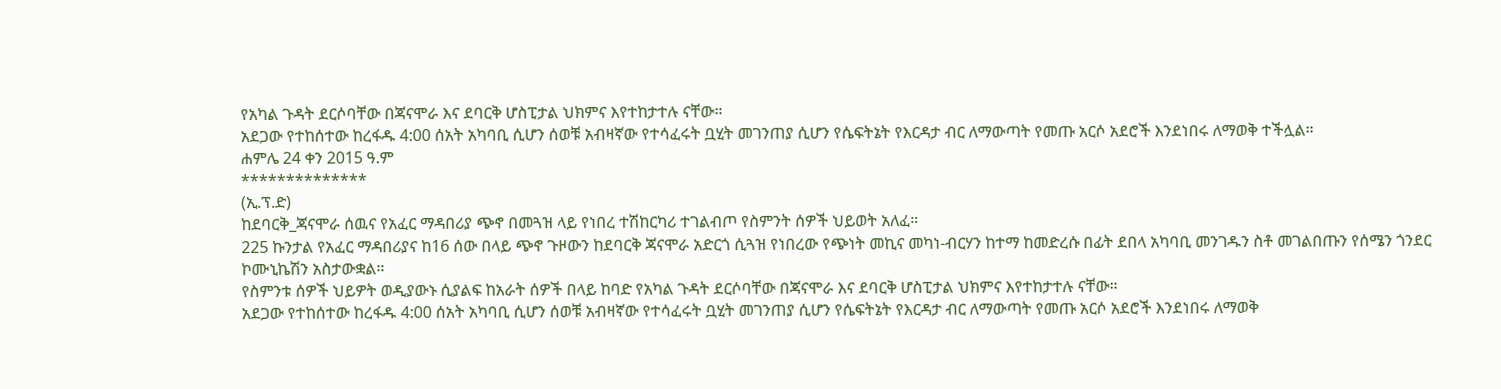የአካል ጉዳት ደርሶባቸው በጃናሞራ እና ደባርቅ ሆስፒታል ህክምና እየተከታተሉ ናቸው።
አደጋው የተከሰተው ከረፋዱ 4:00 ሰአት አካባቢ ሲሆን ሰወቹ አብዛኛው የተሳፈሩት ቧሂት መገንጠያ ሲሆን የሴፍትኔት የእርዳታ ብር ለማውጣት የመጡ አርሶ አደሮች እንደነበሩ ለማወቅ ተችሏል።
ሐምሌ 24 ቀን 2015 ዓ.ም
**************
(ኢ.ፕ.ድ)
ከደባርቅ_ጃናሞራ ሰዉና የአፈር ማዳበሪያ ጭኖ በመጓዝ ላይ የነበረ ተሽከርካሪ ተገልብጦ የስምንት ሰዎች ህይወት አለፈ።
225 ኩንታል የአፈር ማዳበሪያና ከ16 ሰው በላይ ጭኖ ጉዞውን ከደባርቅ ጃናሞራ አድርጎ ሲጓዝ የነበረው የጭነት መኪና መካነ-ብርሃን ከተማ ከመድረሱ በፊት ደበላ አካባቢ መንገዱን ስቶ መገልበጡን የሰሜን ጎንደር ኮሙኒኬሽን አስታውቋል።
የስምንቱ ሰዎች ህይዎት ወዲያውኑ ሲያልፍ ከአራት ሰዎች በላይ ከባድ የአካል ጉዳት ደርሶባቸው በጃናሞራ እና ደባርቅ ሆስፒታል ህክምና እየተከታተሉ ናቸው።
አደጋው የተከሰተው ከረፋዱ 4:00 ሰአት አካባቢ ሲሆን ሰወቹ አብዛኛው የተሳፈሩት ቧሂት መገንጠያ ሲሆን የሴፍትኔት የእርዳታ ብር ለማውጣት የመጡ አርሶ አደሮች እንደነበሩ ለማወቅ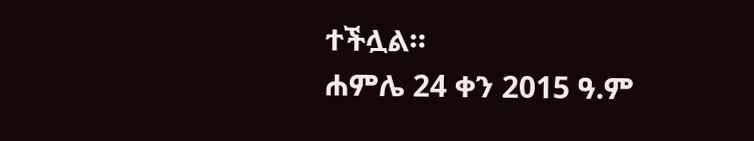ተችሏል።
ሐምሌ 24 ቀን 2015 ዓ.ም